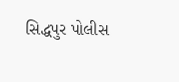સિદ્ધપુર પોલીસ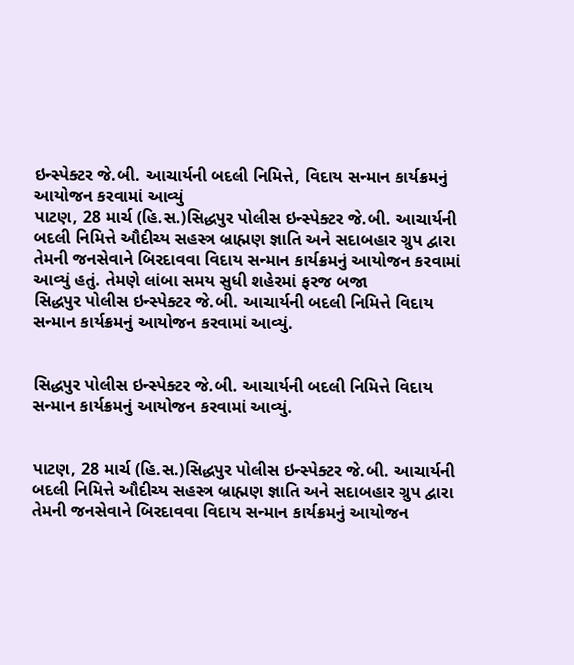ઇન્સ્પેક્ટર જે.બી. આચાર્યની બદલી નિમિત્તે, વિદાય સન્માન કાર્યક્રમનું આયોજન કરવામાં આવ્યું
પાટણ, 28 માર્ચ (હિ.સ.)સિદ્ધપુર પોલીસ ઇન્સ્પેક્ટર જે.બી. આચાર્યની બદલી નિમિત્તે ઔદીચ્ય સહસ્ત્ર બ્રાહ્મણ જ્ઞાતિ અને સદાબહાર ગ્રુપ દ્વારા તેમની જનસેવાને બિરદાવવા વિદાય સન્માન કાર્યક્રમનું આયોજન કરવામાં આવ્યું હતું. તેમણે લાંબા સમય સુધી શહેરમાં ફરજ બજા
સિદ્ધપુર પોલીસ ઇન્સ્પેક્ટર જે.બી. આચાર્યની બદલી નિમિત્તે વિદાય સન્માન કાર્યક્રમનું આયોજન કરવામાં આવ્યું.


સિદ્ધપુર પોલીસ ઇન્સ્પેક્ટર જે.બી. આચાર્યની બદલી નિમિત્તે વિદાય સન્માન કાર્યક્રમનું આયોજન કરવામાં આવ્યું.


પાટણ, 28 માર્ચ (હિ.સ.)સિદ્ધપુર પોલીસ ઇન્સ્પેક્ટર જે.બી. આચાર્યની બદલી નિમિત્તે ઔદીચ્ય સહસ્ત્ર બ્રાહ્મણ જ્ઞાતિ અને સદાબહાર ગ્રુપ દ્વારા તેમની જનસેવાને બિરદાવવા વિદાય સન્માન કાર્યક્રમનું આયોજન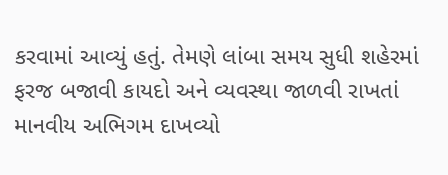કરવામાં આવ્યું હતું. તેમણે લાંબા સમય સુધી શહેરમાં ફરજ બજાવી કાયદો અને વ્યવસ્થા જાળવી રાખતાં માનવીય અભિગમ દાખવ્યો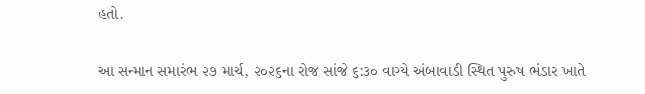હતો.

આ સન્માન સમારંભ ૨૭ માર્ચ, ૨૦૨૬ના રોજ સાંજે ૬:૩૦ વાગ્યે અંબાવાડી સ્થિત પુરુષ ભંડાર ખાતે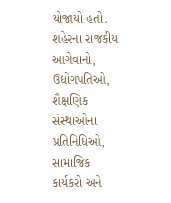યોજાયો હતો. શહેરના રાજકીય આગેવાનો, ઉદ્યોગપતિઓ, શૈક્ષણિક સંસ્થાઓના પ્રતિનિધિઓ, સામાજિક કાર્યકરો અને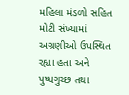મહિલા મંડળો સહિત મોટી સંખ્યામાં અગ્રણીઓ ઉપસ્થિત રહ્યા હતા અને પુષ્પગુચ્છ તથા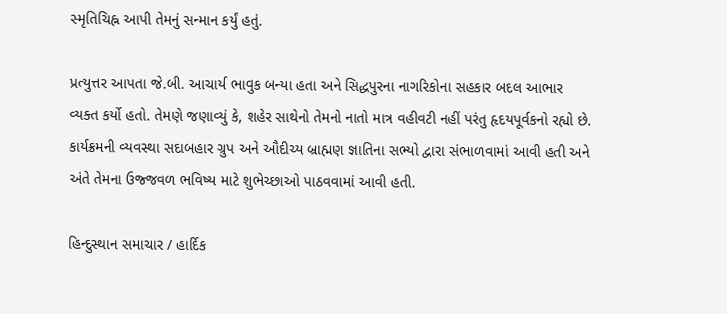સ્મૃતિચિહ્ન આપી તેમનું સન્માન કર્યું હતું.

પ્રત્યુત્તર આપતા જે.બી. આચાર્ય ભાવુક બન્યા હતા અને સિદ્ધપુરના નાગરિકોના સહકાર બદલ આભાર વ્યક્ત કર્યો હતો. તેમણે જણાવ્યું કે, શહેર સાથેનો તેમનો નાતો માત્ર વહીવટી નહીં પરંતુ હૃદયપૂર્વકનો રહ્યો છે. કાર્યક્રમની વ્યવસ્થા સદાબહાર ગ્રુપ અને ઔદીચ્ય બ્રાહ્મણ જ્ઞાતિના સભ્યો દ્વારા સંભાળવામાં આવી હતી અને અંતે તેમના ઉજ્જવળ ભવિષ્ય માટે શુભેચ્છાઓ પાઠવવામાં આવી હતી.

હિન્દુસ્થાન સમાચાર / હાર્દિક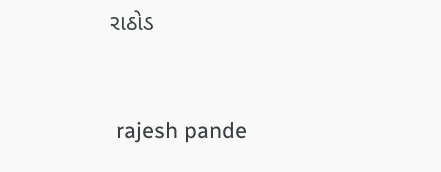રાઠોડ


 rajesh pande